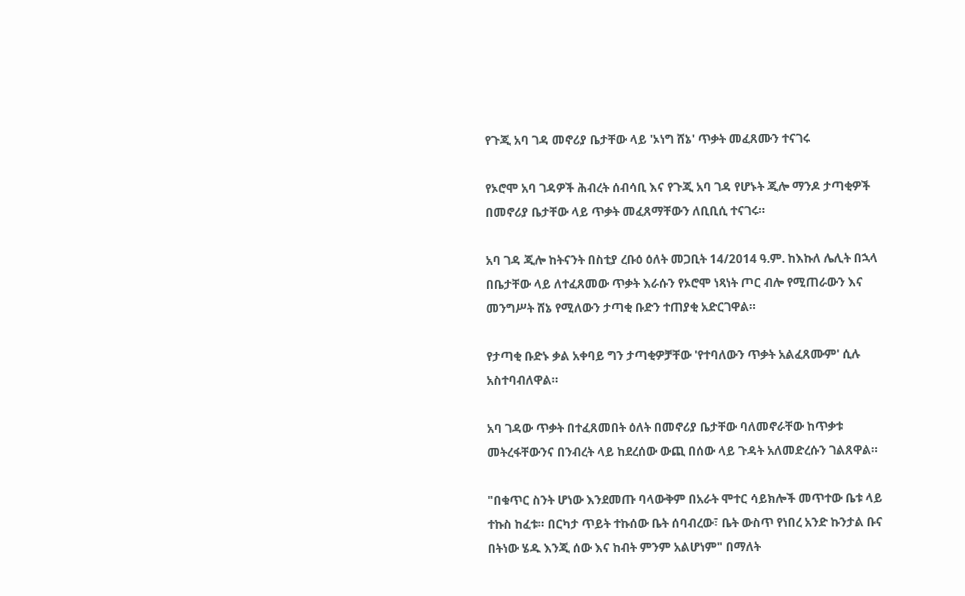የጉጂ አባ ገዳ መኖሪያ ቤታቸው ላይ 'ኦነግ ሸኔ' ጥቃት መፈጸሙን ተናገሩ

የኦሮሞ አባ ገዳዎች ሕብረት ሰብሳቢ እና የጉጂ አባ ገዳ የሆኑት ጂሎ ማንዶ ታጣቂዎች በመኖሪያ ቤታቸው ላይ ጥቃት መፈጸማቸውን ለቢቢሲ ተናገሩ።

አባ ገዳ ጂሎ ከትናንት በስቲያ ረቡዕ ዕለት መጋቢት 14/2014 ዓ.ም. ከእኩለ ሌሊት በኋላ በቤታቸው ላይ ለተፈጸመው ጥቃት እራሱን የኦሮሞ ነጻነት ጦር ብሎ የሚጠራውን እና መንግሥት ሸኔ የሚለውን ታጣቂ ቡድን ተጠያቂ አድርገዋል።

የታጣቂ ቡድኑ ቃል አቀባይ ግን ታጣቂዎቻቸው 'የተባለውን ጥቃት አልፈጸሙም' ሲሉ አስተባብለዋል።

አባ ገዳው ጥቃት በተፈጸመበት ዕለት በመኖሪያ ቤታቸው ባለመኖራቸው ከጥቃቱ መትረፋቸውንና በንብረት ላይ ከደረሰው ውጪ በሰው ላይ ጉዳት አለመድረሱን ገልጸዋል።

"በቁጥር ስንት ሆነው እንደመጡ ባላውቅም በአራት ሞተር ሳይክሎች መጥተው ቤቱ ላይ ተኩስ ከፈቱ። በርካታ ጥይት ተኩሰው ቤት ሰባብረው፣ ቤት ውስጥ የነበረ አንድ ኩንታል ቡና በትነው ሄዱ እንጂ ሰው እና ከብት ምንም አልሆነም" በማለት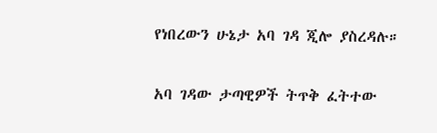የነበረውን ሁኔታ አባ ገዳ ጂሎ ያስረዳሉ።

አባ ገዳው ታጣዊዎች ትጥቅ ፈትተው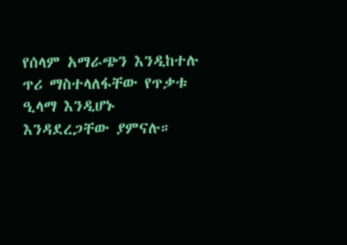የሰላም አማራጭን እንዲከተሉ ጥሪ ማስተላለፋቸው የጥቃቱ ዒላማ እንዲሆኑ እንዳደረጋቸው ያምናሉ።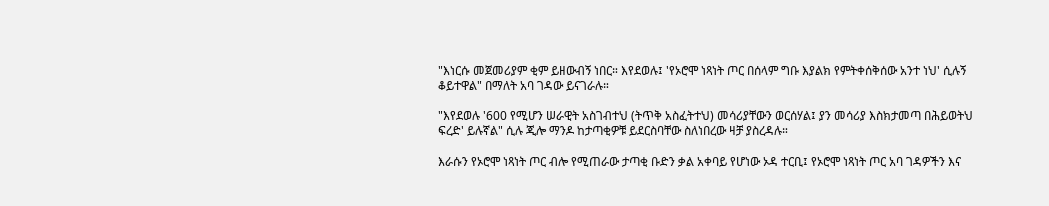"እነርሱ መጀመሪያም ቂም ይዘውብኝ ነበር። እየደወሉ፤ 'የኦሮሞ ነጻነት ጦር በሰላም ግቡ እያልክ የምትቀሰቅሰው አንተ ነህ' ሲሉኝ ቆይተዋል" በማለት አባ ገዳው ይናገራሉ።

"እየደወሉ '600 የሚሆን ሠራዊት አስገብተህ (ትጥቅ አስፈትተህ) መሳሪያቸውን ወርሰሃል፤ ያን መሳሪያ እስክታመጣ በሕይወትህ ፍረድ' ይሉኛል" ሲሉ ጂሎ ማንዶ ከታጣቂዎቹ ይደርስባቸው ስለነበረው ዛቻ ያስረዳሉ።

እራሱን የኦሮሞ ነጻነት ጦር ብሎ የሚጠራው ታጣቂ ቡድን ቃል አቀባይ የሆነው ኦዳ ተርቢ፤ የኦሮሞ ነጻነት ጦር አባ ገዳዎችን እና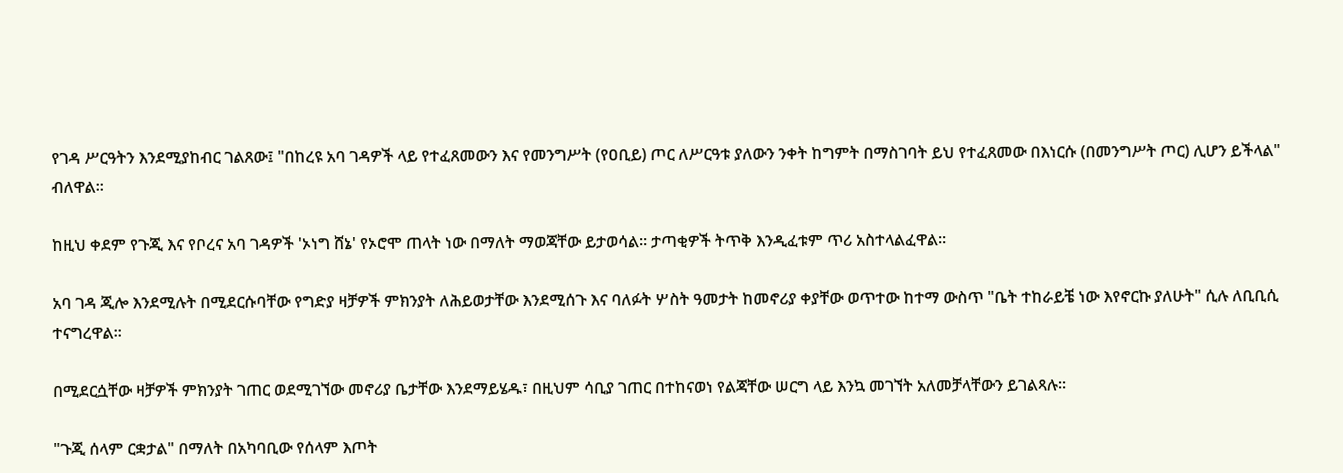የገዳ ሥርዓትን እንደሚያከብር ገልጸው፤ "በከረዩ አባ ገዳዎች ላይ የተፈጸመውን እና የመንግሥት (የዐቢይ) ጦር ለሥርዓቱ ያለውን ንቀት ከግምት በማስገባት ይህ የተፈጸመው በእነርሱ (በመንግሥት ጦር) ሊሆን ይችላል" ብለዋል።

ከዚህ ቀደም የጉጂ እና የቦረና አባ ገዳዎች 'ኦነግ ሸኔ' የኦሮሞ ጠላት ነው በማለት ማወጃቸው ይታወሳል። ታጣቂዎች ትጥቅ እንዲፈቱም ጥሪ አስተላልፈዋል።

አባ ገዳ ጂሎ እንደሚሉት በሚደርሱባቸው የግድያ ዛቻዎች ምክንያት ለሕይወታቸው እንደሚሰጉ እና ባለፉት ሦስት ዓመታት ከመኖሪያ ቀያቸው ወጥተው ከተማ ውስጥ "ቤት ተከራይቼ ነው እየኖርኩ ያለሁት" ሲሉ ለቢቢሲ ተናግረዋል።

በሚደርሷቸው ዛቻዎች ምክንያት ገጠር ወደሚገኘው መኖሪያ ቤታቸው እንደማይሄዱ፣ በዚህም ሳቢያ ገጠር በተከናወነ የልጃቸው ሠርግ ላይ እንኳ መገኘት አለመቻላቸውን ይገልጻሉ።

"ጉጂ ሰላም ርቋታል" በማለት በአካባቢው የሰላም እጦት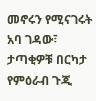መኖሩን የሚናገሩት አባ ገዳው፣ ታጣቂዎቹ በርካታ የምዕራብ ጉጂ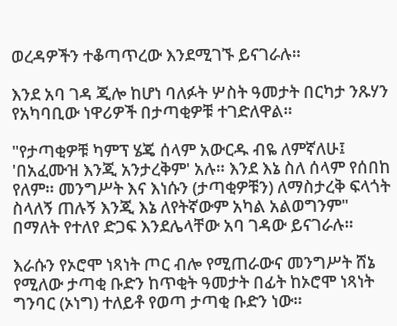ወረዳዎችን ተቆጣጥረው እንደሚገኙ ይናገራሉ።

እንደ አባ ገዳ ጂሎ ከሆነ ባለፉት ሦስት ዓመታት በርካታ ንጹሃን የአካባቢው ነዋሪዎች በታጣቂዎቹ ተገድለዋል።

"የታጣቂዎቹ ካምፕ ሄጄ ሰላም አውርዱ ብዬ ለምኛለሁ፤ 'በአፈሙዝ እንጂ አንታረቅም' አሉ። እንደ እኔ ስለ ሰላም የሰበከ የለም። መንግሥት እና እነሱን (ታጣቂዎቹን) ለማስታረቅ ፍላጎት ስላለኝ ጠሉኝ እንጂ እኔ ለየትኛውም አካል አልወግንም" በማለት የተለየ ድጋፍ እንደሌላቸው አባ ገዳው ይናገራሉ።

እራሱን የኦሮሞ ነጻነት ጦር ብሎ የሚጠራውና መንግሥት ሸኔ የሚለው ታጣቂ ቡድን ከጥቂት ዓመታት በፊት ከኦሮሞ ነጻነት ግንባር (ኦነግ) ተለይቶ የወጣ ታጣቂ ቡድን ነው።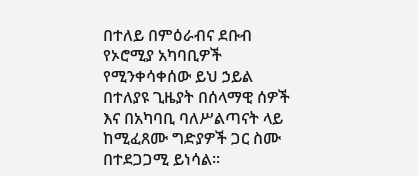በተለይ በምዕራብና ደቡብ የኦሮሚያ አካባቢዎች የሚንቀሳቀሰው ይህ ኃይል በተለያዩ ጊዜያት በሰላማዊ ሰዎች እና በአካባቢ ባለሥልጣናት ላይ ከሚፈጸሙ ግድያዎች ጋር ስሙ በተደጋጋሚ ይነሳል።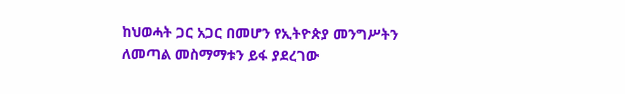ከህወሓት ጋር አጋር በመሆን የኢትዮጵያ መንግሥትን ለመጣል መስማማቱን ይፋ ያደረገው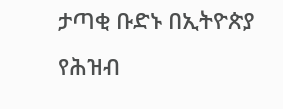ታጣቂ ቡድኑ በኢትዮጵያ የሕዝብ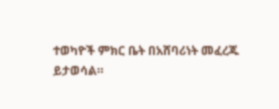ተወካዮች ምክር ቤት በአሸባሪነት መፈረጁ ይታወሳል።